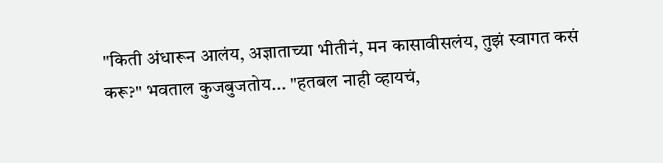"किती अंधारून आलंय, अज्ञाताच्या भीतीनं, मन कासावीसलंय, तुझं स्वागत कसं करू?" भवताल कुजबुजतोय... "हतबल नाही व्हायचं,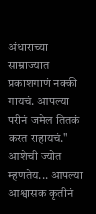अंधाराच्या साम्राज्यात प्रकाशगाणं नक्की गायचं. आपल्या परीनं जमेल तितकं करत राहायचं." आशेची ज्योत म्हणतेय... आपल्या आश्वासक कृतीनं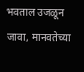भवताल उजळून जावा, मानवतेच्या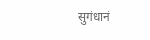सुगंधानं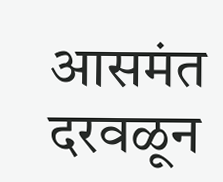आसमंत दरवळून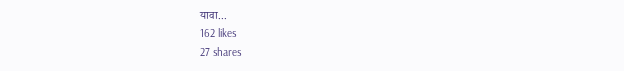यावा...
162 likes
27 shares